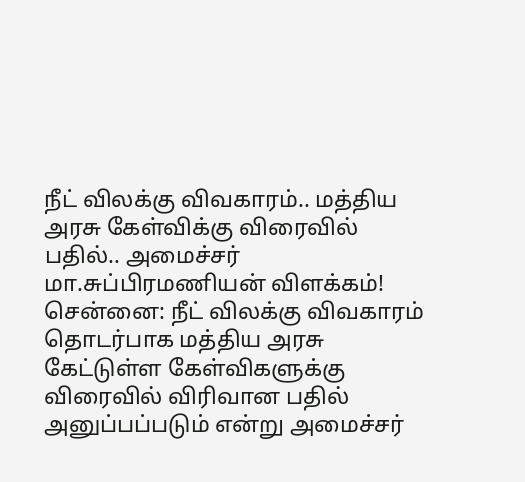நீட் விலக்கு விவகாரம்.. மத்திய அரசு கேள்விக்கு விரைவில் பதில்.. அமைச்சர் மா.சுப்பிரமணியன் விளக்கம்!
சென்னை: நீட் விலக்கு விவகாரம் தொடர்பாக மத்திய அரசு கேட்டுள்ள கேள்விகளுக்கு விரைவில் விரிவான பதில் அனுப்பப்படும் என்று அமைச்சர்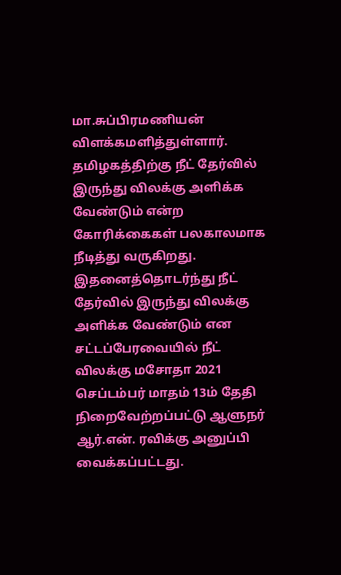மா.சுப்பிரமணியன் விளக்கமளித்துள்ளார்.
தமிழகத்திற்கு நீட் தேர்வில் இருந்து விலக்கு அளிக்க வேண்டும் என்ற கோரிக்கைகள் பலகாலமாக நீடித்து வருகிறது. இதனைத்தொடர்ந்து நீட் தேர்வில் இருந்து விலக்கு அளிக்க வேண்டும் என சட்டப்பேரவையில் நீட் விலக்கு மசோதா 2021 செப்டம்பர் மாதம் 13ம் தேதி நிறைவேற்றப்பட்டு ஆளுநர் ஆர்.என். ரவிக்கு அனுப்பி வைக்கப்பட்டது.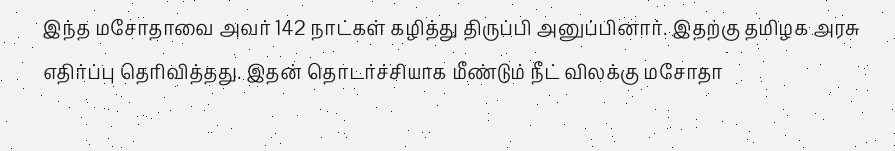இந்த மசோதாவை அவர் 142 நாட்கள் கழித்து திருப்பி அனுப்பினார். இதற்கு தமிழக அரசு எதிர்ப்பு தெரிவித்தது. இதன் தொடர்ச்சியாக மீண்டும் நீட் விலக்கு மசோதா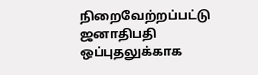நிறைவேற்றப்பட்டு ஜனாதிபதி ஒப்புதலுக்காக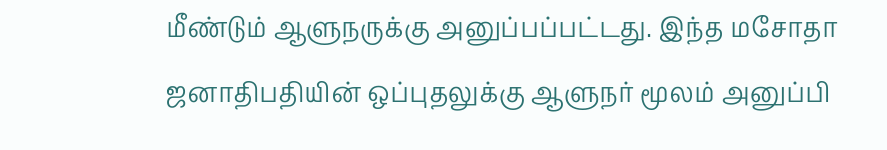மீண்டும் ஆளுநருக்கு அனுப்பப்பட்டது. இந்த மசோதா ஜனாதிபதியின் ஒப்புதலுக்கு ஆளுநர் மூலம் அனுப்பி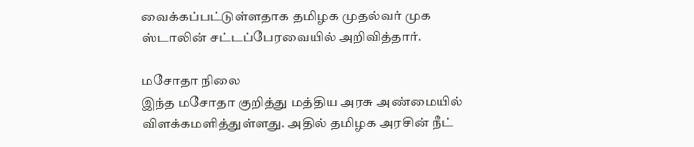வைக்கப்பட்டுள்ளதாக தமிழக முதல்வர் முக ஸ்டாலின் சட்டப்பேரவையில் அறிவித்தார்.

மசோதா நிலை
இந்த மசோதா குறித்து மத்திய அரசு அண்மையில் விளக்கமளித்துள்ளது. அதில் தமிழக அரசின் நீட்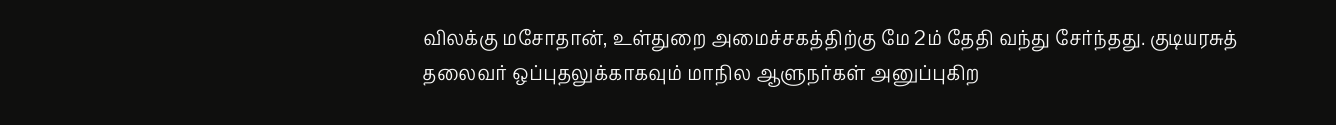விலக்கு மசோதான், உள்துறை அமைச்சகத்திற்கு மே 2ம் தேதி வந்து சேர்ந்தது. குடியரசுத் தலைவர் ஒப்புதலுக்காகவும் மாநில ஆளுநர்கள் அனுப்புகிற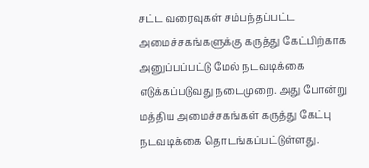சட்ட வரைவுகள் சம்பந்தப்பட்ட அமைச்சகங்களுக்கு கருத்து கேட்பிற்காக அனுப்பப்பட்டு மேல் நடவடிக்கை எடுக்கப்படுவது நடைமுறை. அது போன்று மத்திய அமைச்சகங்கள் கருத்து கேட்பு நடவடிக்கை தொடங்கப்பட்டுள்ளது.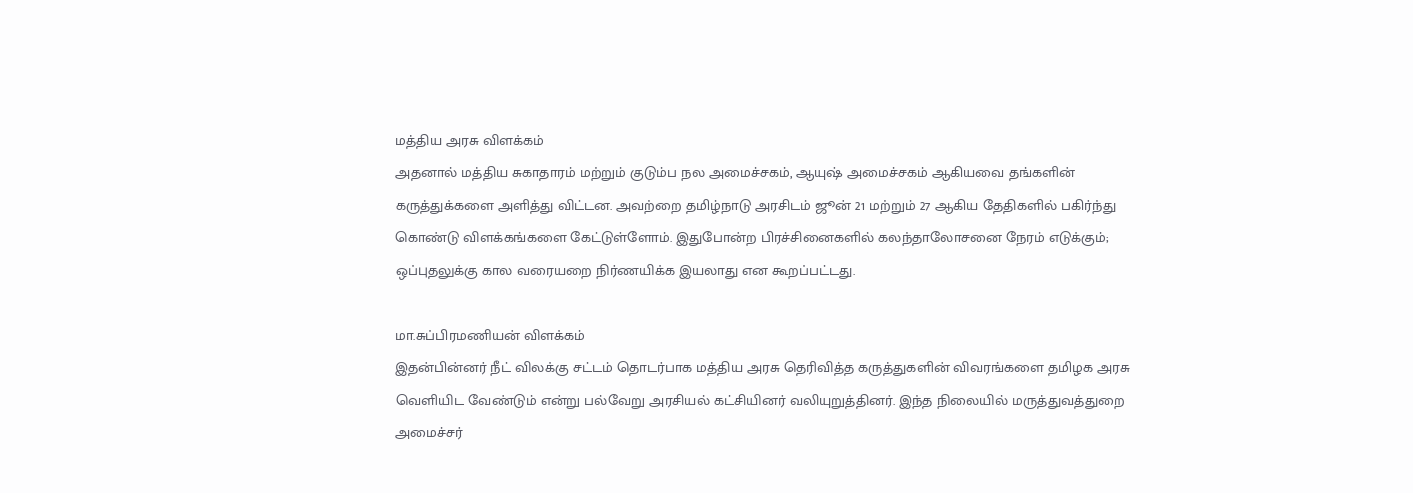மத்திய அரசு விளக்கம்
அதனால் மத்திய சுகாதாரம் மற்றும் குடும்ப நல அமைச்சகம், ஆயுஷ் அமைச்சகம் ஆகியவை தங்களின் கருத்துக்களை அளித்து விட்டன. அவற்றை தமிழ்நாடு அரசிடம் ஜூன் 21 மற்றும் 27 ஆகிய தேதிகளில் பகிர்ந்து கொண்டு விளக்கங்களை கேட்டுள்ளோம். இதுபோன்ற பிரச்சினைகளில் கலந்தாலோசனை நேரம் எடுக்கும்; ஒப்புதலுக்கு கால வரையறை நிர்ணயிக்க இயலாது என கூறப்பட்டது.

மா.சுப்பிரமணியன் விளக்கம்
இதன்பின்னர் நீட் விலக்கு சட்டம் தொடர்பாக மத்திய அரசு தெரிவித்த கருத்துகளின் விவரங்களை தமிழக அரசு வெளியிட வேண்டும் என்று பல்வேறு அரசியல் கட்சியினர் வலியுறுத்தினர். இந்த நிலையில் மருத்துவத்துறை அமைச்சர்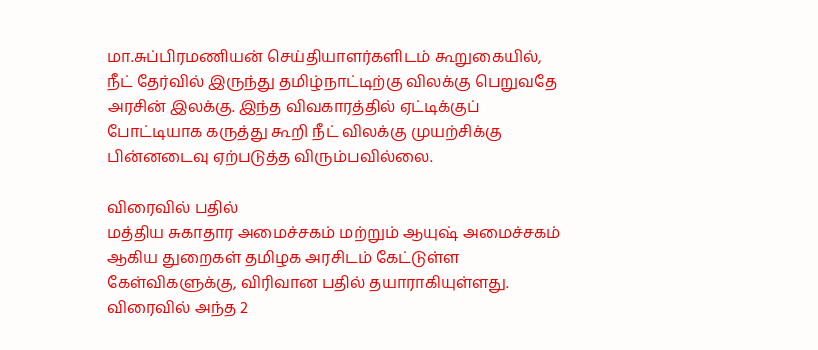மா.சுப்பிரமணியன் செய்தியாளர்களிடம் கூறுகையில், நீட் தேர்வில் இருந்து தமிழ்நாட்டிற்கு விலக்கு பெறுவதே அரசின் இலக்கு. இந்த விவகாரத்தில் ஏட்டிக்குப் போட்டியாக கருத்து கூறி நீட் விலக்கு முயற்சிக்கு பின்னடைவு ஏற்படுத்த விரும்பவில்லை.

விரைவில் பதில்
மத்திய சுகாதார அமைச்சகம் மற்றும் ஆயுஷ் அமைச்சகம் ஆகிய துறைகள் தமிழக அரசிடம் கேட்டுள்ள கேள்விகளுக்கு, விரிவான பதில் தயாராகியுள்ளது. விரைவில் அந்த 2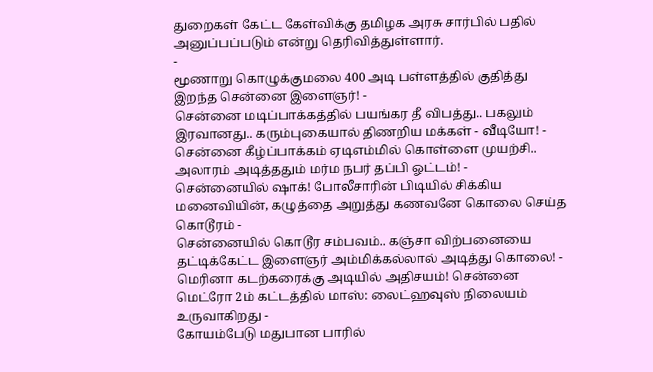துறைகள் கேட்ட கேள்விக்கு தமிழக அரசு சார்பில் பதில் அனுப்பப்படும் என்று தெரிவித்துள்ளார்.
-
மூணாறு கொழுக்குமலை 400 அடி பள்ளத்தில் குதித்து இறந்த சென்னை இளைஞர்! -
சென்னை மடிப்பாக்கத்தில் பயங்கர தீ விபத்து.. பகலும் இரவானது.. கரும்புகையால் திணறிய மக்கள் - வீடியோ! -
சென்னை கீழ்ப்பாக்கம் ஏடிஎம்மில் கொள்ளை முயற்சி.. அலாரம் அடித்ததும் மர்ம நபர் தப்பி ஓட்டம்! -
சென்னையில் ஷாக்! போலீசாரின் பிடியில் சிக்கிய மனைவியின், கழுத்தை அறுத்து கணவனே கொலை செய்த கொடூரம் -
சென்னையில் கொடூர சம்பவம்.. கஞ்சா விற்பனையை தட்டிக்கேட்ட இளைஞர் அம்மிக்கல்லால் அடித்து கொலை! -
மெரினா கடற்கரைக்கு அடியில் அதிசயம்! சென்னை மெட்ரோ 2ம் கட்டத்தில் மாஸ்: லைட்ஹவுஸ் நிலையம் உருவாகிறது -
கோயம்பேடு மதுபான பாரில்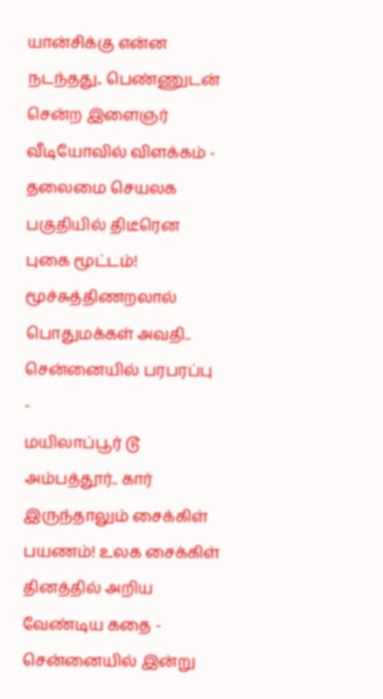யான்சிக்கு என்ன நடந்தது.. பெண்ணுடன் சென்ற இளைஞர் வீடியோவில் விளக்கம் -
தலைமை செயலக பகுதியில் திடீரென புகை மூட்டம்! மூச்சுத்திணறலால் பொதுமக்கள் அவதி.. சென்னையில் பரபரப்பு -
மயிலாப்பூர் டூ அம்பத்தூர்.. கார் இருந்தாலும் சைக்கிள் பயணம்! உலக சைக்கிள் தினத்தில் அறிய வேண்டிய கதை -
சென்னையில் இன்று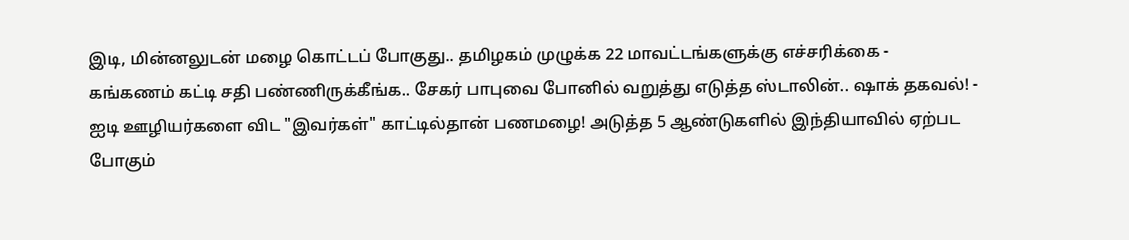இடி, மின்னலுடன் மழை கொட்டப் போகுது.. தமிழகம் முழுக்க 22 மாவட்டங்களுக்கு எச்சரிக்கை -
கங்கணம் கட்டி சதி பண்ணிருக்கீங்க.. சேகர் பாபுவை போனில் வறுத்து எடுத்த ஸ்டாலின்.. ஷாக் தகவல்! -
ஐடி ஊழியர்களை விட "இவர்கள்" காட்டில்தான் பணமழை! அடுத்த 5 ஆண்டுகளில் இந்தியாவில் ஏற்பட போகும்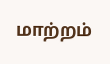மாற்றம்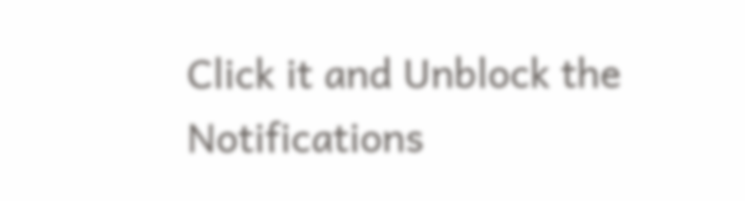Click it and Unblock the Notifications